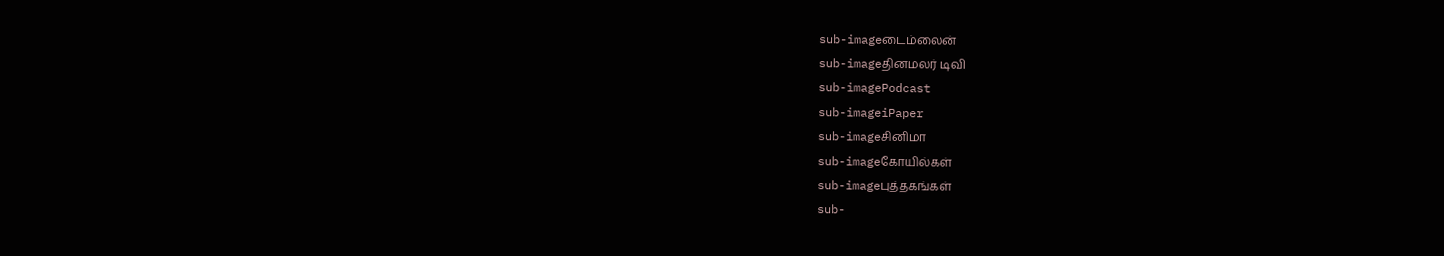sub-imageடைம்லைன்
sub-imageதினமலர் டிவி
sub-imagePodcast
sub-imageiPaper
sub-imageசினிமா
sub-imageகோயில்கள்
sub-imageபுத்தகங்கள்
sub-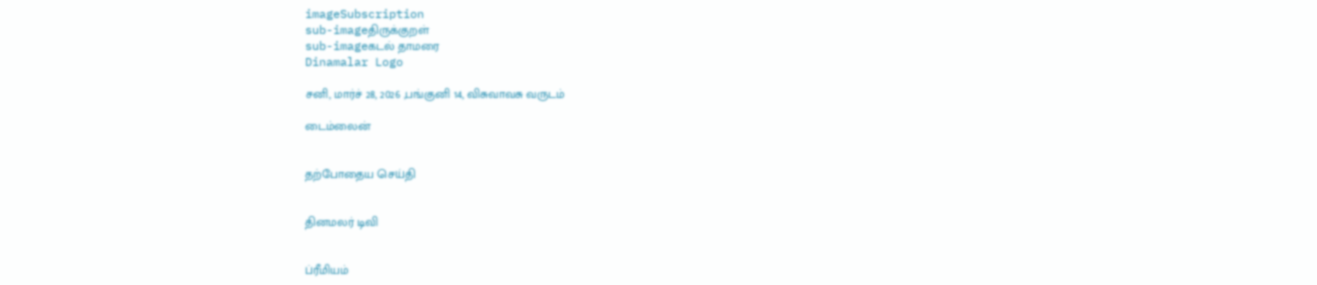imageSubscription
sub-imageதிருக்குறள்
sub-imageகடல் தாமரை
Dinamalar Logo

சனி, மார்ச் 28, 2026 ,பங்குனி 14, விசுவாவசு வருடம்

டைம்லைன்


தற்போதைய செய்தி


தினமலர் டிவி


ப்ரீமியம்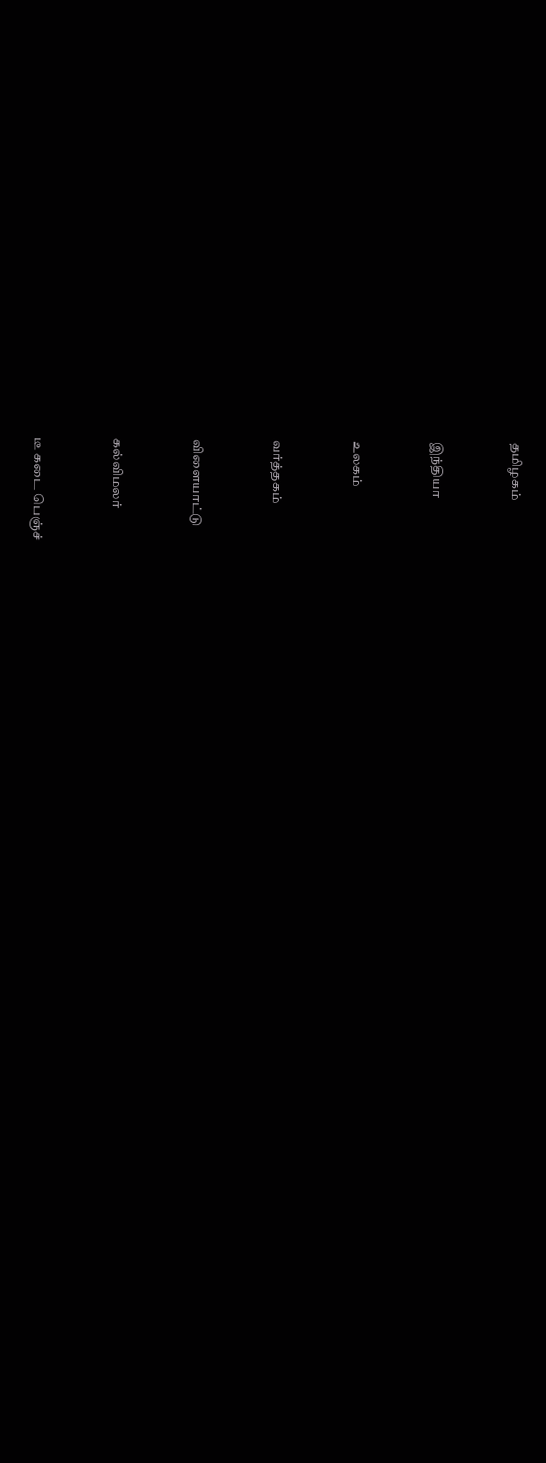தமிழகம்


இந்தியா


உலகம்


வர்த்தகம்


விளையாட்டு


கல்விமலர்


டீ கடை பெஞ்ச்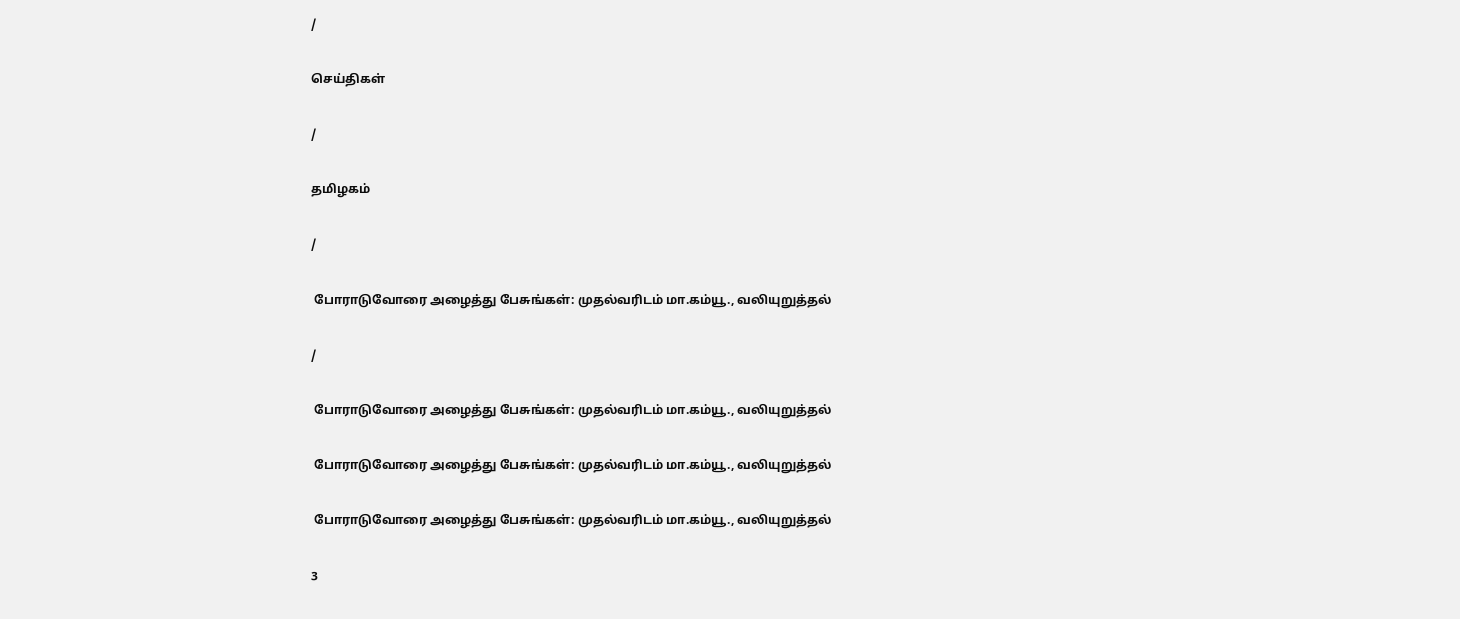/

செய்திகள்

/

தமிழகம்

/

 போராடுவோரை அழைத்து பேசுங்கள்: முதல்வரிடம் மா.கம்யூ., வலியுறுத்தல்

/

 போராடுவோரை அழைத்து பேசுங்கள்: முதல்வரிடம் மா.கம்யூ., வலியுறுத்தல்

 போராடுவோரை அழைத்து பேசுங்கள்: முதல்வரிடம் மா.கம்யூ., வலியுறுத்தல்

 போராடுவோரை அழைத்து பேசுங்கள்: முதல்வரிடம் மா.கம்யூ., வலியுறுத்தல்

3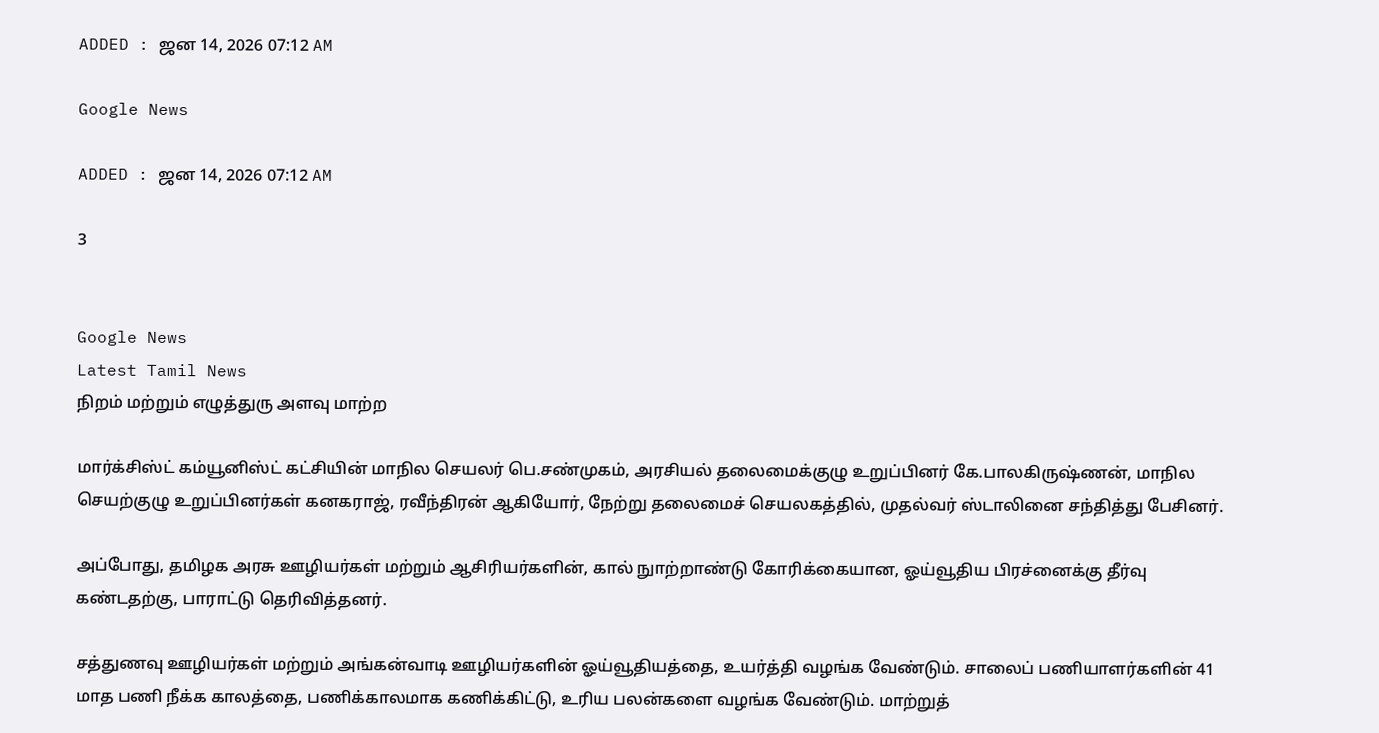ADDED : ஜன 14, 2026 07:12 AM

Google News

ADDED : ஜன 14, 2026 07:12 AM

3


Google News
Latest Tamil News
நிறம் மற்றும் எழுத்துரு அளவு மாற்ற

மார்க்சிஸ்ட் கம்யூனிஸ்ட் கட்சியின் மாநில செயலர் பெ.சண்முகம், அரசியல் தலைமைக்குழு உறுப்பினர் கே.பாலகிருஷ்ணன், மாநில செயற்குழு உறுப்பினர்கள் கனகராஜ், ரவீந்திரன் ஆகியோர், நேற்று தலைமைச் செயலகத்தில், முதல்வர் ஸ்டாலினை சந்தித்து பேசினர்.

அப்போது, தமிழக அரசு ஊழியர்கள் மற்றும் ஆசிரியர்களின், கால் நுாற்றாண்டு கோரிக்கையான, ஓய்வூதிய பிரச்னைக்கு தீர்வு கண்டதற்கு, பாராட்டு தெரிவித்தனர்.

சத்துணவு ஊழியர்கள் மற்றும் அங்கன்வாடி ஊழியர்களின் ஓய்வூதியத்தை, உயர்த்தி வழங்க வேண்டும். சாலைப் பணியாளர்களின் 41 மாத பணி நீக்க காலத்தை, பணிக்காலமாக கணிக்கிட்டு, உரிய பலன்களை வழங்க வேண்டும். மாற்றுத்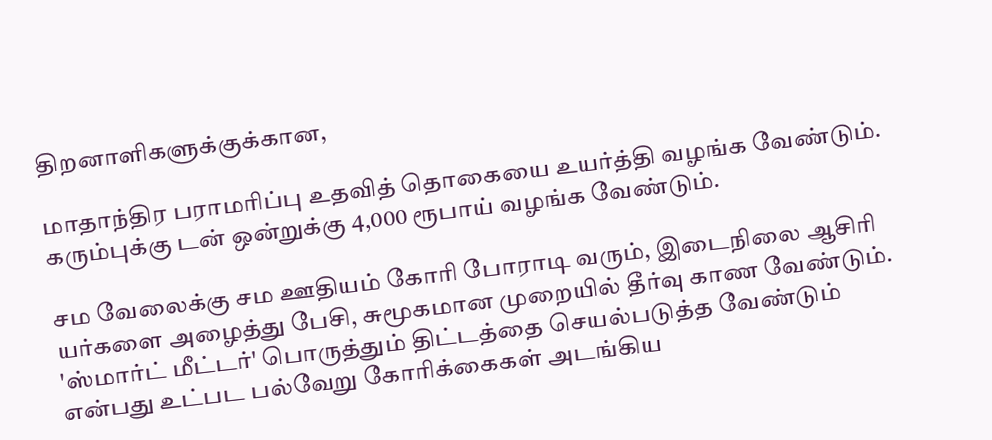திறனாளிகளுக்குக்கான,

மாதாந்திர பராமரிப்பு உதவித் தொகையை உயர்த்தி வழங்க வேண்டும். கரும்புக்கு டன் ஒன்றுக்கு 4,000 ரூபாய் வழங்க வேண்டும்.

சம வேலைக்கு சம ஊதியம் கோரி போராடி வரும், இடைநிலை ஆசிரி யர்களை அழைத்து பேசி, சுமூகமான முறையில் தீர்வு காண வேண்டும். 'ஸ்மார்ட் மீட்டர்' பொருத்தும் திட்டத்தை செயல்படுத்த வேண்டும் என்பது உட்பட பல்வேறு கோரிக்கைகள் அடங்கிய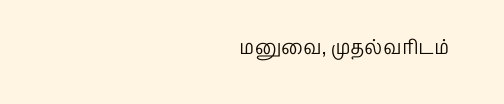மனுவை, முதல்வரிடம்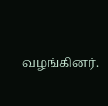வழங்கினர்.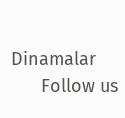Dinamalar
      Follow us